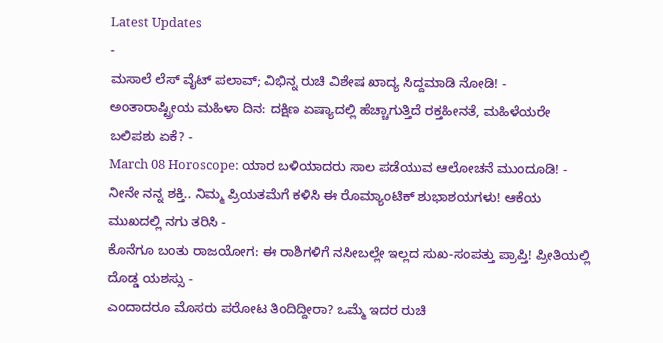Latest Updates
-
ಮಸಾಲೆ ಲೆಸ್ ವೈಟ್ ಪಲಾವ್; ವಿಭಿನ್ನ ರುಚಿ ವಿಶೇಷ ಖಾದ್ಯ ಸಿದ್ದಮಾಡಿ ನೋಡಿ! -
ಅಂತಾರಾಷ್ಟ್ರೀಯ ಮಹಿಳಾ ದಿನ: ದಕ್ಷಿಣ ಏಷ್ಯಾದಲ್ಲಿ ಹೆಚ್ಚಾಗುತ್ತಿದೆ ರಕ್ತಹೀನತೆ, ಮಹಿಳೆಯರೇ ಬಲಿಪಶು ಏಕೆ? -
March 08 Horoscope: ಯಾರ ಬಳಿಯಾದರು ಸಾಲ ಪಡೆಯುವ ಆಲೋಚನೆ ಮುಂದೂಡಿ! -
ನೀನೇ ನನ್ನ ಶಕ್ತಿ.. ನಿಮ್ಮ ಪ್ರಿಯತಮೆಗೆ ಕಳಿಸಿ ಈ ರೊಮ್ಯಾಂಟಿಕ್ ಶುಭಾಶಯಗಳು! ಆಕೆಯ ಮುಖದಲ್ಲಿ ನಗು ತರಿಸಿ -
ಕೊನೆಗೂ ಬಂತು ರಾಜಯೋಗ: ಈ ರಾಶಿಗಳಿಗೆ ನಸೀಬಲ್ಲೇ ಇಲ್ಲದ ಸುಖ-ಸಂಪತ್ತು ಪ್ರಾಪ್ತಿ! ಪ್ರೀತಿಯಲ್ಲಿ ದೊಡ್ಡ ಯಶಸ್ಸು -
ಎಂದಾದರೂ ಮೊಸರು ಪರೋಟ ತಿಂದಿದ್ದೀರಾ? ಒಮ್ಮೆ ಇದರ ರುಚಿ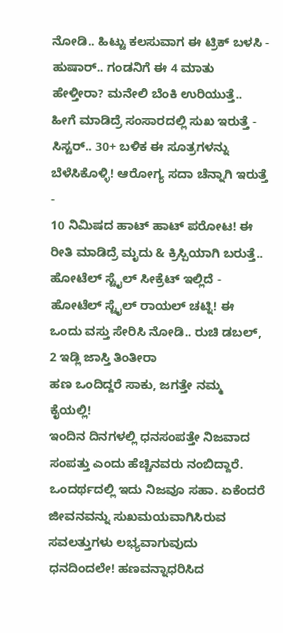ನೋಡಿ.. ಹಿಟ್ಟು ಕಲಸುವಾಗ ಈ ಟ್ರಿಕ್ ಬಳಸಿ -
ಹುಷಾರ್.. ಗಂಡನಿಗೆ ಈ 4 ಮಾತು ಹೇಳ್ತೀರಾ? ಮನೇಲಿ ಬೆಂಕಿ ಉರಿಯುತ್ತೆ.. ಹೀಗೆ ಮಾಡಿದ್ರೆ ಸಂಸಾರದಲ್ಲಿ ಸುಖ ಇರುತ್ತೆ -
ಸಿಸ್ಟರ್.. 30+ ಬಳಿಕ ಈ ಸೂತ್ರಗಳನ್ನು ಬೆಳೆಸಿಕೊಳ್ಳಿ! ಆರೋಗ್ಯ ಸದಾ ಚೆನ್ನಾಗಿ ಇರುತ್ತೆ -
10 ನಿಮಿಷದ ಹಾಟ್ ಹಾಟ್ ಪರೋಟ! ಈ ರೀತಿ ಮಾಡಿದ್ರೆ ಮೃದು & ಕ್ರಿಸ್ಪಿಯಾಗಿ ಬರುತ್ತೆ.. ಹೋಟೆಲ್ ಸ್ಟೈಲ್ ಸೀಕ್ರೆಟ್ ಇಲ್ಲಿದೆ -
ಹೋಟೆಲ್ ಸ್ಟೈಲ್ ರಾಯಲ್ ಚಟ್ನಿ! ಈ ಒಂದು ವಸ್ತು ಸೇರಿಸಿ ನೋಡಿ.. ರುಚಿ ಡಬಲ್, 2 ಇಡ್ಲಿ ಜಾಸ್ತಿ ತಿಂತೀರಾ
ಹಣ ಒಂದಿದ್ದರೆ ಸಾಕು, ಜಗತ್ತೇ ನಮ್ಮ ಕೈಯಲ್ಲಿ!
ಇಂದಿನ ದಿನಗಳಲ್ಲಿ ಧನಸಂಪತ್ತೇ ನಿಜವಾದ ಸಂಪತ್ತು ಎಂದು ಹೆಚ್ಚಿನವರು ನಂಬಿದ್ದಾರೆ. ಒಂದರ್ಥದಲ್ಲಿ ಇದು ನಿಜವೂ ಸಹಾ. ಏಕೆಂದರೆ ಜೀವನವನ್ನು ಸುಖಮಯವಾಗಿಸಿರುವ ಸವಲತ್ತುಗಳು ಲಭ್ಯವಾಗುವುದು ಧನದಿಂದಲೇ! ಹಣವನ್ನಾಧರಿಸಿದ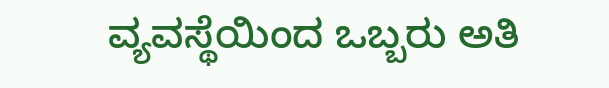ವ್ಯವಸ್ಥೆಯಿಂದ ಒಬ್ಬರು ಅತಿ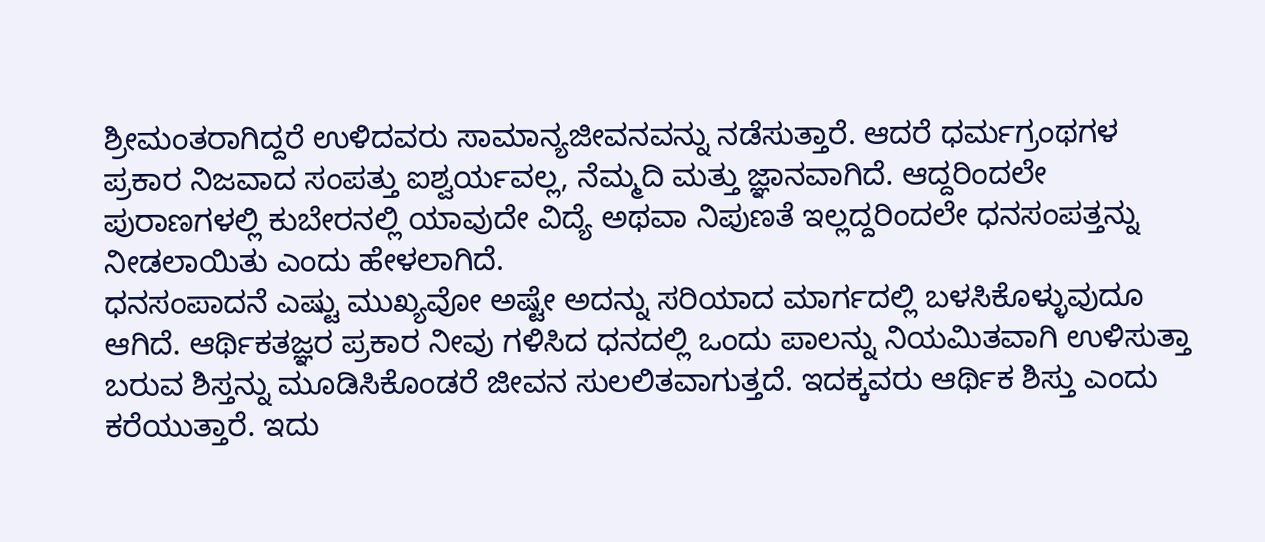ಶ್ರೀಮಂತರಾಗಿದ್ದರೆ ಉಳಿದವರು ಸಾಮಾನ್ಯಜೀವನವನ್ನು ನಡೆಸುತ್ತಾರೆ. ಆದರೆ ಧರ್ಮಗ್ರಂಥಗಳ ಪ್ರಕಾರ ನಿಜವಾದ ಸಂಪತ್ತು ಐಶ್ವರ್ಯವಲ್ಲ, ನೆಮ್ಮದಿ ಮತ್ತು ಜ್ಞಾನವಾಗಿದೆ. ಆದ್ದರಿಂದಲೇ ಪುರಾಣಗಳಲ್ಲಿ ಕುಬೇರನಲ್ಲಿ ಯಾವುದೇ ವಿದ್ಯೆ ಅಥವಾ ನಿಪುಣತೆ ಇಲ್ಲದ್ದರಿಂದಲೇ ಧನಸಂಪತ್ತನ್ನು ನೀಡಲಾಯಿತು ಎಂದು ಹೇಳಲಾಗಿದೆ.
ಧನಸಂಪಾದನೆ ಎಷ್ಟು ಮುಖ್ಯವೋ ಅಷ್ಟೇ ಅದನ್ನು ಸರಿಯಾದ ಮಾರ್ಗದಲ್ಲಿ ಬಳಸಿಕೊಳ್ಳುವುದೂ ಆಗಿದೆ. ಆರ್ಥಿಕತಜ್ಞರ ಪ್ರಕಾರ ನೀವು ಗಳಿಸಿದ ಧನದಲ್ಲಿ ಒಂದು ಪಾಲನ್ನು ನಿಯಮಿತವಾಗಿ ಉಳಿಸುತ್ತಾ ಬರುವ ಶಿಸ್ತನ್ನು ಮೂಡಿಸಿಕೊಂಡರೆ ಜೀವನ ಸುಲಲಿತವಾಗುತ್ತದೆ. ಇದಕ್ಕವರು ಆರ್ಥಿಕ ಶಿಸ್ತು ಎಂದು ಕರೆಯುತ್ತಾರೆ. ಇದು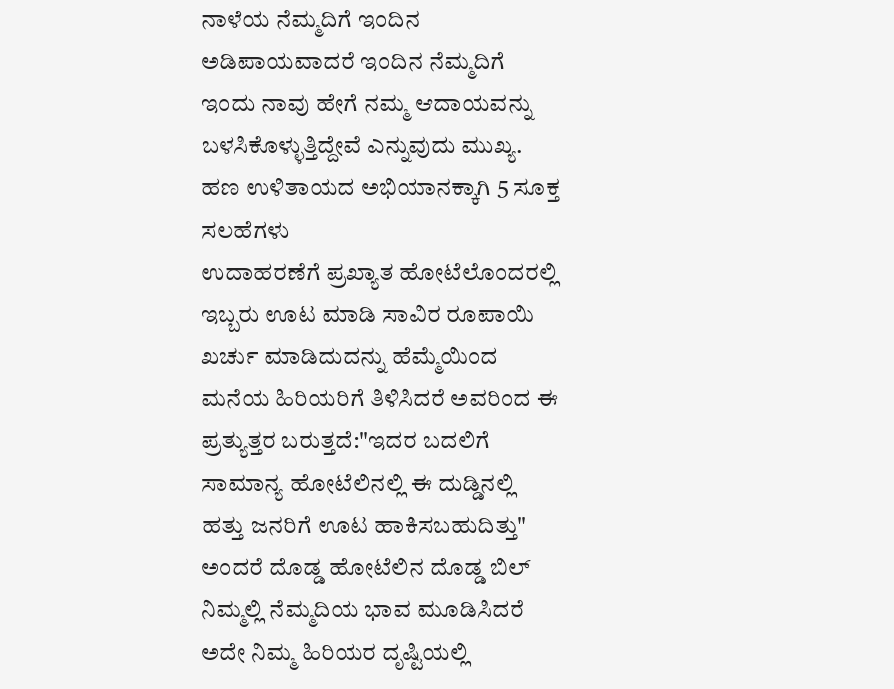ನಾಳೆಯ ನೆಮ್ಮದಿಗೆ ಇಂದಿನ ಅಡಿಪಾಯವಾದರೆ ಇಂದಿನ ನೆಮ್ಮದಿಗೆ ಇಂದು ನಾವು ಹೇಗೆ ನಮ್ಮ ಆದಾಯವನ್ನು ಬಳಸಿಕೊಳ್ಳುತ್ತಿದ್ದೇವೆ ಎನ್ನುವುದು ಮುಖ್ಯ. ಹಣ ಉಳಿತಾಯದ ಅಭಿಯಾನಕ್ಕಾಗಿ 5 ಸೂಕ್ತ ಸಲಹೆಗಳು
ಉದಾಹರಣೆಗೆ ಪ್ರಖ್ಯಾತ ಹೋಟೆಲೊಂದರಲ್ಲಿ ಇಬ್ಬರು ಊಟ ಮಾಡಿ ಸಾವಿರ ರೂಪಾಯಿ ಖರ್ಚು ಮಾಡಿದುದನ್ನು ಹೆಮ್ಮೆಯಿಂದ ಮನೆಯ ಹಿರಿಯರಿಗೆ ತಿಳಿಸಿದರೆ ಅವರಿಂದ ಈ ಪ್ರತ್ಯುತ್ತರ ಬರುತ್ತದೆ:"ಇದರ ಬದಲಿಗೆ ಸಾಮಾನ್ಯ ಹೋಟೆಲಿನಲ್ಲಿ ಈ ದುಡ್ಡಿನಲ್ಲಿ ಹತ್ತು ಜನರಿಗೆ ಊಟ ಹಾಕಿಸಬಹುದಿತ್ತು" ಅಂದರೆ ದೊಡ್ಡ ಹೋಟೆಲಿನ ದೊಡ್ಡ ಬಿಲ್ ನಿಮ್ಮಲ್ಲಿ ನೆಮ್ಮದಿಯ ಭಾವ ಮೂಡಿಸಿದರೆ ಅದೇ ನಿಮ್ಮ ಹಿರಿಯರ ದೃಷ್ಟಿಯಲ್ಲಿ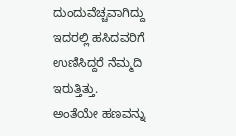ದುಂದುವೆಚ್ಚವಾಗಿದ್ದು ಇದರಲ್ಲಿ ಹಸಿದವರಿಗೆ ಉಣಿಸಿದ್ದರೆ ನೆಮ್ಮದಿ ಇರುತ್ತಿತ್ತು.
ಅಂತೆಯೇ ಹಣವನ್ನು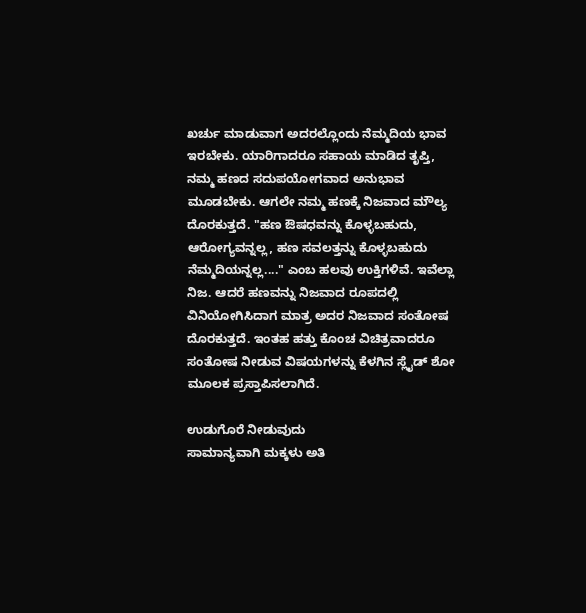ಖರ್ಚು ಮಾಡುವಾಗ ಅದರಲ್ಲೊಂದು ನೆಮ್ಮದಿಯ ಭಾವ ಇರಬೇಕು. ಯಾರಿಗಾದರೂ ಸಹಾಯ ಮಾಡಿದ ತೃಪ್ತಿ, ನಮ್ಮ ಹಣದ ಸದುಪಯೋಗವಾದ ಅನುಭಾವ ಮೂಡಬೇಕು. ಆಗಲೇ ನಮ್ಮ ಹಣಕ್ಕೆ ನಿಜವಾದ ಮೌಲ್ಯ ದೊರಕುತ್ತದೆ. "ಹಣ ಔಷಧವನ್ನು ಕೊಳ್ಳಬಹುದು, ಆರೋಗ್ಯವನ್ನಲ್ಲ, ಹಣ ಸವಲತ್ತನ್ನು ಕೊಳ್ಳಬಹುದು ನೆಮ್ಮದಿಯನ್ನಲ್ಲ...." ಎಂಬ ಹಲವು ಉಕ್ತಿಗಳಿವೆ. ಇವೆಲ್ಲಾ ನಿಜ. ಆದರೆ ಹಣವನ್ನು ನಿಜವಾದ ರೂಪದಲ್ಲಿ ವಿನಿಯೋಗಿಸಿದಾಗ ಮಾತ್ರ ಅದರ ನಿಜವಾದ ಸಂತೋಷ ದೊರಕುತ್ತದೆ. ಇಂತಹ ಹತ್ತು ಕೊಂಚ ವಿಚಿತ್ರವಾದರೂ ಸಂತೋಷ ನೀಡುವ ವಿಷಯಗಳನ್ನು ಕೆಳಗಿನ ಸ್ಲೈಡ್ ಶೋ ಮೂಲಕ ಪ್ರಸ್ತಾಪಿಸಲಾಗಿದೆ.

ಉಡುಗೊರೆ ನೀಡುವುದು
ಸಾಮಾನ್ಯವಾಗಿ ಮಕ್ಕಳು ಅತಿ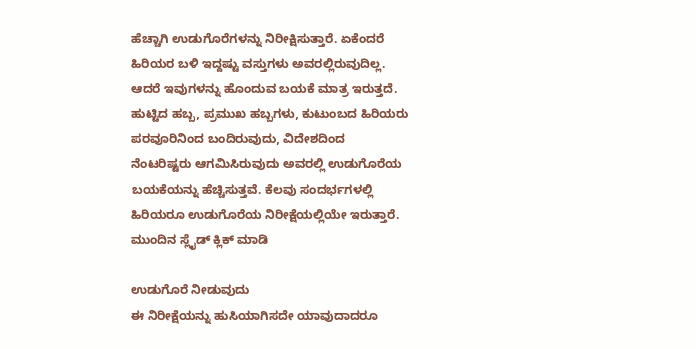ಹೆಚ್ಚಾಗಿ ಉಡುಗೊರೆಗಳನ್ನು ನಿರೀಕ್ಷಿಸುತ್ತಾರೆ. ಏಕೆಂದರೆ ಹಿರಿಯರ ಬಳಿ ಇದ್ದಷ್ಟು ವಸ್ತುಗಳು ಅವರಲ್ಲಿರುವುದಿಲ್ಲ. ಆದರೆ ಇವುಗಳನ್ನು ಹೊಂದುವ ಬಯಕೆ ಮಾತ್ರ ಇರುತ್ತದೆ. ಹುಟ್ಟಿದ ಹಬ್ಬ, ಪ್ರಮುಖ ಹಬ್ಬಗಳು, ಕುಟುಂಬದ ಹಿರಿಯರು ಪರವೂರಿನಿಂದ ಬಂದಿರುವುದು, ವಿದೇಶದಿಂದ ನೆಂಟರಿಷ್ಟರು ಆಗಮಿಸಿರುವುದು ಅವರಲ್ಲಿ ಉಡುಗೊರೆಯ ಬಯಕೆಯನ್ನು ಹೆಚ್ಚಿಸುತ್ತವೆ. ಕೆಲವು ಸಂದರ್ಭಗಳಲ್ಲಿ ಹಿರಿಯರೂ ಉಡುಗೊರೆಯ ನಿರೀಕ್ಷೆಯಲ್ಲಿಯೇ ಇರುತ್ತಾರೆ. ಮುಂದಿನ ಸ್ಲೈಡ್ ಕ್ಲಿಕ್ ಮಾಡಿ

ಉಡುಗೊರೆ ನೀಡುವುದು
ಈ ನಿರೀಕ್ಷೆಯನ್ನು ಹುಸಿಯಾಗಿಸದೇ ಯಾವುದಾದರೂ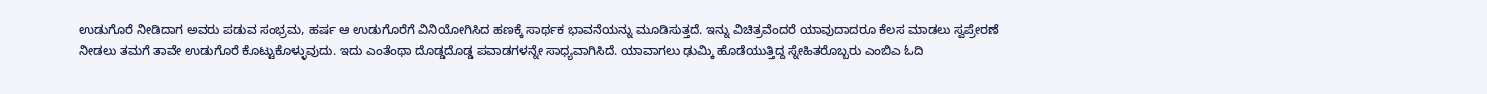ಉಡುಗೊರೆ ನೀಡಿದಾಗ ಅವರು ಪಡುವ ಸಂಭ್ರಮ, ಹರ್ಷ ಆ ಉಡುಗೊರೆಗೆ ವಿನಿಯೋಗಿಸಿದ ಹಣಕ್ಕೆ ಸಾರ್ಥಕ ಭಾವನೆಯನ್ನು ಮೂಡಿಸುತ್ತದೆ. ಇನ್ನು ವಿಚಿತ್ರವೆಂದರೆ ಯಾವುದಾದರೂ ಕೆಲಸ ಮಾಡಲು ಸ್ವಪ್ರೇರಣೆ ನೀಡಲು ತಮಗೆ ತಾವೇ ಉಡುಗೊರೆ ಕೊಟ್ಟುಕೊಳ್ಳುವುದು. ಇದು ಎಂತೆಂಥಾ ದೊಡ್ಡದೊಡ್ಡ ಪವಾಡಗಳನ್ನೇ ಸಾಧ್ಯವಾಗಿಸಿದೆ. ಯಾವಾಗಲು ಢುಮ್ಕಿ ಹೊಡೆಯುತ್ತಿದ್ದ ಸ್ನೇಹಿತರೊಬ್ಬರು ಎಂಬಿಎ ಓದಿ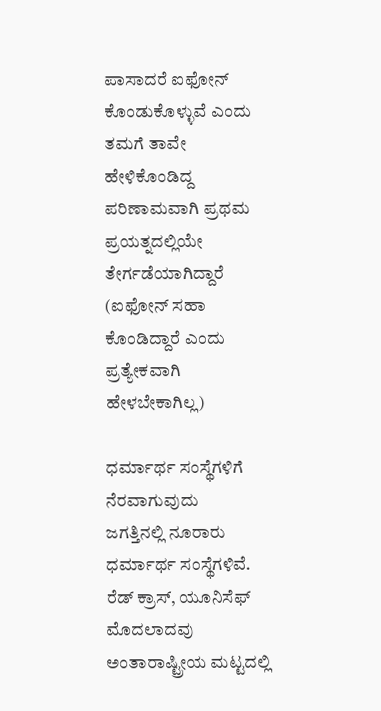ಪಾಸಾದರೆ ಐಫೋನ್ ಕೊಂಡುಕೊಳ್ಳುವೆ ಎಂದು ತಮಗೆ ತಾವೇ ಹೇಳಿಕೊಂಡಿದ್ದ ಪರಿಣಾಮವಾಗಿ ಪ್ರಥಮ ಪ್ರಯತ್ನದಲ್ಲಿಯೇ ತೇರ್ಗಡೆಯಾಗಿದ್ದಾರೆ (ಐಫೋನ್ ಸಹಾ ಕೊಂಡಿದ್ದಾರೆ ಎಂದು ಪ್ರತ್ಯೇಕವಾಗಿ ಹೇಳಬೇಕಾಗಿಲ್ಲ)

ಧರ್ಮಾರ್ಥ ಸಂಸ್ಥೆಗಳಿಗೆ ನೆರವಾಗುವುದು
ಜಗತ್ತಿನಲ್ಲಿ ನೂರಾರು ಧರ್ಮಾರ್ಥ ಸಂಸ್ಥೆಗಳಿವೆ. ರೆಡ್ ಕ್ರಾಸ್, ಯೂನಿಸೆಫ್ ಮೊದಲಾದವು ಅಂತಾರಾಷ್ಟ್ರೀಯ ಮಟ್ಟದಲ್ಲಿ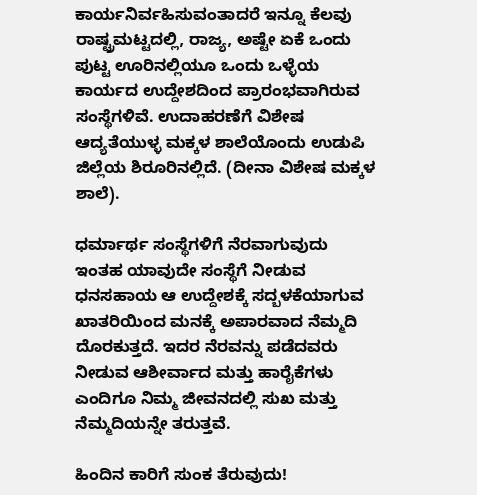ಕಾರ್ಯನಿರ್ವಹಿಸುವಂತಾದರೆ ಇನ್ನೂ ಕೆಲವು ರಾಷ್ಟ್ರಮಟ್ಟದಲ್ಲಿ, ರಾಜ್ಯ, ಅಷ್ಟೇ ಏಕೆ ಒಂದು ಪುಟ್ಟ ಊರಿನಲ್ಲಿಯೂ ಒಂದು ಒಳ್ಳೆಯ ಕಾರ್ಯದ ಉದ್ದೇಶದಿಂದ ಪ್ರಾರಂಭವಾಗಿರುವ ಸಂಸ್ಥೆಗಳಿವೆ. ಉದಾಹರಣೆಗೆ ವಿಶೇಷ ಆದ್ಯತೆಯುಳ್ಳ ಮಕ್ಕಳ ಶಾಲೆಯೊಂದು ಉಡುಪಿ ಜಿಲ್ಲೆಯ ಶಿರೂರಿನಲ್ಲಿದೆ. (ದೀನಾ ವಿಶೇಷ ಮಕ್ಕಳ ಶಾಲೆ).

ಧರ್ಮಾರ್ಥ ಸಂಸ್ಥೆಗಳಿಗೆ ನೆರವಾಗುವುದು
ಇಂತಹ ಯಾವುದೇ ಸಂಸ್ಥೆಗೆ ನೀಡುವ ಧನಸಹಾಯ ಆ ಉದ್ದೇಶಕ್ಕೆ ಸದ್ಬಳಕೆಯಾಗುವ ಖಾತರಿಯಿಂದ ಮನಕ್ಕೆ ಅಪಾರವಾದ ನೆಮ್ಮದಿ ದೊರಕುತ್ತದೆ. ಇದರ ನೆರವನ್ನು ಪಡೆದವರು ನೀಡುವ ಆಶೀರ್ವಾದ ಮತ್ತು ಹಾರೈಕೆಗಳು ಎಂದಿಗೂ ನಿಮ್ಮ ಜೀವನದಲ್ಲಿ ಸುಖ ಮತ್ತು ನೆಮ್ಮದಿಯನ್ನೇ ತರುತ್ತವೆ.

ಹಿಂದಿನ ಕಾರಿಗೆ ಸುಂಕ ತೆರುವುದು!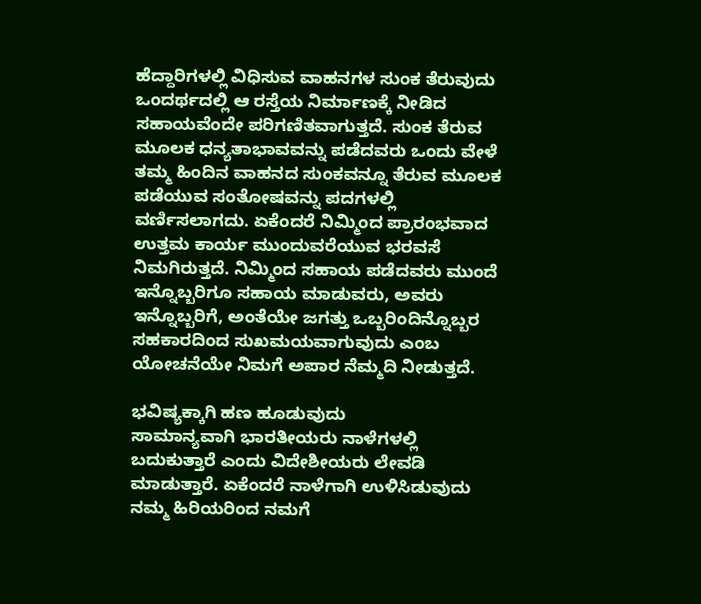ಹೆದ್ದಾರಿಗಳಲ್ಲಿ ವಿಧಿಸುವ ವಾಹನಗಳ ಸುಂಕ ತೆರುವುದು ಒಂದರ್ಥದಲ್ಲಿ ಆ ರಸ್ತೆಯ ನಿರ್ಮಾಣಕ್ಕೆ ನೀಡಿದ ಸಹಾಯವೆಂದೇ ಪರಿಗಣಿತವಾಗುತ್ತದೆ. ಸುಂಕ ತೆರುವ ಮೂಲಕ ಧನ್ಯತಾಭಾವವನ್ನು ಪಡೆದವರು ಒಂದು ವೇಳೆ ತಮ್ಮ ಹಿಂದಿನ ವಾಹನದ ಸುಂಕವನ್ನೂ ತೆರುವ ಮೂಲಕ ಪಡೆಯುವ ಸಂತೋಷವನ್ನು ಪದಗಳಲ್ಲಿ ವರ್ಣಿಸಲಾಗದು. ಏಕೆಂದರೆ ನಿಮ್ಮಿಂದ ಪ್ರಾರಂಭವಾದ ಉತ್ತಮ ಕಾರ್ಯ ಮುಂದುವರೆಯುವ ಭರವಸೆ ನಿಮಗಿರುತ್ತದೆ. ನಿಮ್ಮಿಂದ ಸಹಾಯ ಪಡೆದವರು ಮುಂದೆ ಇನ್ನೊಬ್ಬರಿಗೂ ಸಹಾಯ ಮಾಡುವರು, ಅವರು ಇನ್ನೊಬ್ಬರಿಗೆ, ಅಂತೆಯೇ ಜಗತ್ತು ಒಬ್ಬರಿಂದಿನ್ನೊಬ್ಬರ ಸಹಕಾರದಿಂದ ಸುಖಮಯವಾಗುವುದು ಎಂಬ ಯೋಚನೆಯೇ ನಿಮಗೆ ಅಪಾರ ನೆಮ್ಮದಿ ನೀಡುತ್ತದೆ.

ಭವಿಷ್ಯಕ್ಕಾಗಿ ಹಣ ಹೂಡುವುದು
ಸಾಮಾನ್ಯವಾಗಿ ಭಾರತೀಯರು ನಾಳೆಗಳಲ್ಲಿ ಬದುಕುತ್ತಾರೆ ಎಂದು ವಿದೇಶೀಯರು ಲೇವಡಿ ಮಾಡುತ್ತಾರೆ. ಏಕೆಂದರೆ ನಾಳೆಗಾಗಿ ಉಳಿಸಿಡುವುದು ನಮ್ಮ ಹಿರಿಯರಿಂದ ನಮಗೆ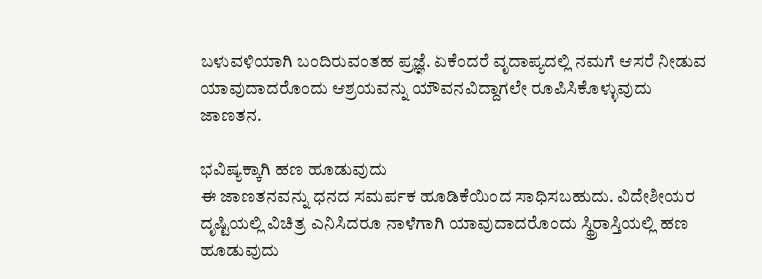ಬಳುವಳಿಯಾಗಿ ಬಂದಿರುವಂತಹ ಪ್ರಜ್ಞೆ. ಏಕೆಂದರೆ ವೃದಾಪ್ಯದಲ್ಲಿ ನಮಗೆ ಆಸರೆ ನೀಡುವ ಯಾವುದಾದರೊಂದು ಆಶ್ರಯವನ್ನು ಯೌವನವಿದ್ದಾಗಲೇ ರೂಪಿಸಿಕೊಳ್ಳುವುದು ಜಾಣತನ.

ಭವಿಷ್ಯಕ್ಕಾಗಿ ಹಣ ಹೂಡುವುದು
ಈ ಜಾಣತನವನ್ನು ಧನದ ಸಮರ್ಪಕ ಹೂಡಿಕೆಯಿಂದ ಸಾಧಿಸಬಹುದು. ವಿದೇಶೀಯರ ದೃಷ್ಟಿಯಲ್ಲಿ ವಿಚಿತ್ರ ಎನಿಸಿದರೂ ನಾಳೆಗಾಗಿ ಯಾವುದಾದರೊಂದು ಸ್ಥ್ರಿರಾಸ್ತಿಯಲ್ಲಿ ಹಣ ಹೂಡುವುದು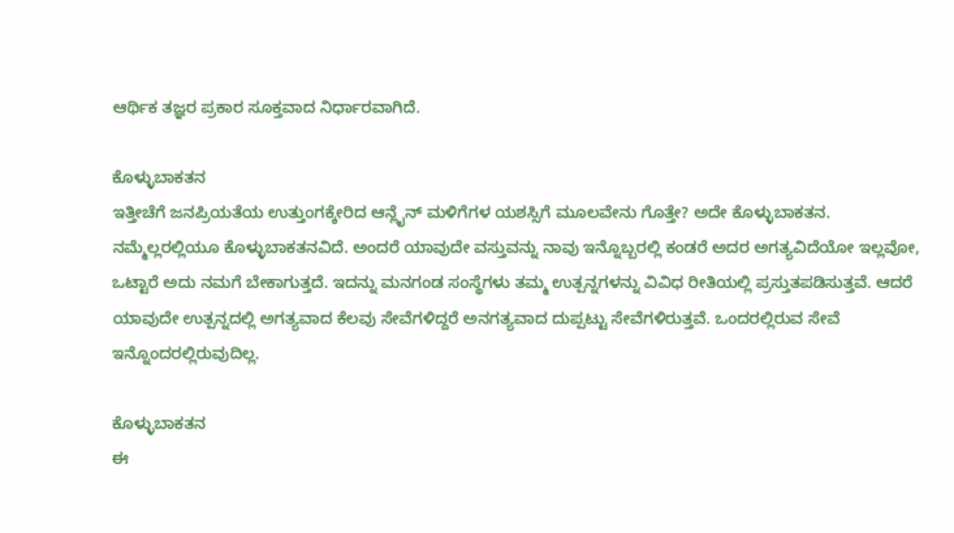ಆರ್ಥಿಕ ತಜ್ಞರ ಪ್ರಕಾರ ಸೂಕ್ತವಾದ ನಿರ್ಧಾರವಾಗಿದೆ.

ಕೊಳ್ಳುಬಾಕತನ
ಇತ್ತೀಚೆಗೆ ಜನಪ್ರಿಯತೆಯ ಉತ್ತುಂಗಕ್ಕೇರಿದ ಆನ್ಲೈನ್ ಮಳಿಗೆಗಳ ಯಶಸ್ಸಿಗೆ ಮೂಲವೇನು ಗೊತ್ತೇ? ಅದೇ ಕೊಳ್ಳುಬಾಕತನ. ನಮ್ಮೆಲ್ಲರಲ್ಲಿಯೂ ಕೊಳ್ಳುಬಾಕತನವಿದೆ. ಅಂದರೆ ಯಾವುದೇ ವಸ್ತುವನ್ನು ನಾವು ಇನ್ನೊಬ್ಬರಲ್ಲಿ ಕಂಡರೆ ಅದರ ಅಗತ್ಯವಿದೆಯೋ ಇಲ್ಲವೋ, ಒಟ್ಟಾರೆ ಅದು ನಮಗೆ ಬೇಕಾಗುತ್ತದೆ. ಇದನ್ನು ಮನಗಂಡ ಸಂಸ್ಥೆಗಳು ತಮ್ಮ ಉತ್ಪನ್ನಗಳನ್ನು ವಿವಿಧ ರೀತಿಯಲ್ಲಿ ಪ್ರಸ್ತುತಪಡಿಸುತ್ತವೆ. ಆದರೆ ಯಾವುದೇ ಉತ್ಪನ್ನದಲ್ಲಿ ಅಗತ್ಯವಾದ ಕೆಲವು ಸೇವೆಗಳಿದ್ದರೆ ಅನಗತ್ಯವಾದ ದುಪ್ಪಟ್ಟು ಸೇವೆಗಳಿರುತ್ತವೆ. ಒಂದರಲ್ಲಿರುವ ಸೇವೆ ಇನ್ನೊಂದರಲ್ಲಿರುವುದಿಲ್ಲ.

ಕೊಳ್ಳುಬಾಕತನ
ಈ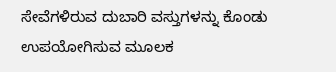ಸೇವೆಗಳಿರುವ ದುಬಾರಿ ವಸ್ತುಗಳನ್ನು ಕೊಂಡು ಉಪಯೋಗಿಸುವ ಮೂಲಕ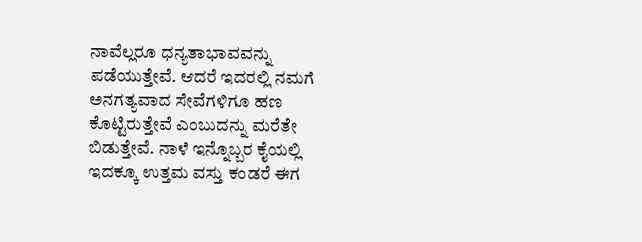ನಾವೆಲ್ಲರೂ ಧನ್ಯತಾಭಾವವನ್ನು ಪಡೆಯುತ್ತೇವೆ. ಆದರೆ ಇದರಲ್ಲಿ ನಮಗೆ ಅನಗತ್ಯವಾದ ಸೇವೆಗಳಿಗೂ ಹಣ ಕೊಟ್ಟಿರುತ್ತೇವೆ ಎಂಬುದನ್ನು ಮರೆತೇ ಬಿಡುತ್ತೇವೆ. ನಾಳೆ ಇನ್ನೊಬ್ಬರ ಕೈಯಲ್ಲಿ ಇದಕ್ಕೂ ಉತ್ತಮ ವಸ್ತು ಕಂಡರೆ ಈಗ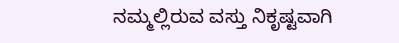ನಮ್ಮಲ್ಲಿರುವ ವಸ್ತು ನಿಕೃಷ್ಟವಾಗಿ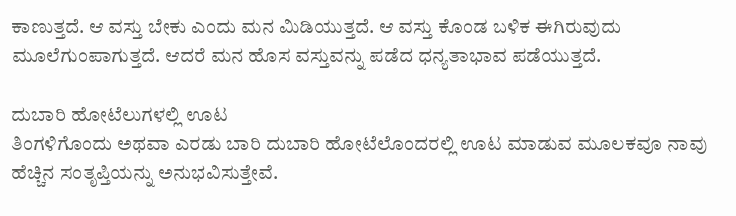ಕಾಣುತ್ತದೆ. ಆ ವಸ್ತು ಬೇಕು ಎಂದು ಮನ ಮಿಡಿಯುತ್ತದೆ. ಆ ವಸ್ತು ಕೊಂಡ ಬಳಿಕ ಈಗಿರುವುದು ಮೂಲೆಗುಂಪಾಗುತ್ತದೆ. ಆದರೆ ಮನ ಹೊಸ ವಸ್ತುವನ್ನು ಪಡೆದ ಧನ್ಯತಾಭಾವ ಪಡೆಯುತ್ತದೆ.

ದುಬಾರಿ ಹೋಟೆಲುಗಳಲ್ಲಿ ಊಟ
ತಿಂಗಳಿಗೊಂದು ಅಥವಾ ಎರಡು ಬಾರಿ ದುಬಾರಿ ಹೋಟೆಲೊಂದರಲ್ಲಿ ಊಟ ಮಾಡುವ ಮೂಲಕವೂ ನಾವು ಹೆಚ್ಚಿನ ಸಂತೃಪ್ತಿಯನ್ನು ಅನುಭವಿಸುತ್ತೇವೆ.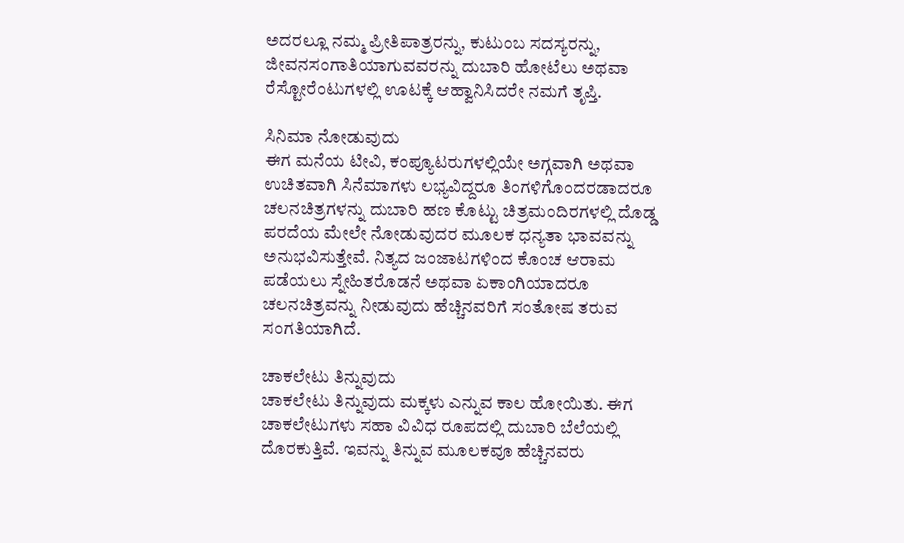ಅದರಲ್ಲೂ ನಮ್ಮ ಪ್ರೀತಿಪಾತ್ರರನ್ನು, ಕುಟುಂಬ ಸದಸ್ಯರನ್ನು, ಜೀವನಸಂಗಾತಿಯಾಗುವವರನ್ನು ದುಬಾರಿ ಹೋಟೆಲು ಅಥವಾ ರೆಸ್ಟೋರೆಂಟುಗಳಲ್ಲಿ ಊಟಕ್ಕೆ ಆಹ್ವಾನಿಸಿದರೇ ನಮಗೆ ತೃಪ್ತಿ.

ಸಿನಿಮಾ ನೋಡುವುದು
ಈಗ ಮನೆಯ ಟೀವಿ, ಕಂಪ್ಯೂಟರುಗಳಲ್ಲಿಯೇ ಅಗ್ಗವಾಗಿ ಅಥವಾ ಉಚಿತವಾಗಿ ಸಿನೆಮಾಗಳು ಲಭ್ಯವಿದ್ದರೂ ತಿಂಗಳಿಗೊಂದರಡಾದರೂ ಚಲನಚಿತ್ರಗಳನ್ನು ದುಬಾರಿ ಹಣ ಕೊಟ್ಟು ಚಿತ್ರಮಂದಿರಗಳಲ್ಲಿ ದೊಡ್ಡ ಪರದೆಯ ಮೇಲೇ ನೋಡುವುದರ ಮೂಲಕ ಧನ್ಯತಾ ಭಾವವನ್ನು ಅನುಭವಿಸುತ್ತೇವೆ. ನಿತ್ಯದ ಜಂಜಾಟಗಳಿಂದ ಕೊಂಚ ಆರಾಮ ಪಡೆಯಲು ಸ್ನೇಹಿತರೊಡನೆ ಅಥವಾ ಏಕಾಂಗಿಯಾದರೂ ಚಲನಚಿತ್ರವನ್ನು ನೀಡುವುದು ಹೆಚ್ಚಿನವರಿಗೆ ಸಂತೋಷ ತರುವ ಸಂಗತಿಯಾಗಿದೆ.

ಚಾಕಲೇಟು ತಿನ್ನುವುದು
ಚಾಕಲೇಟು ತಿನ್ನುವುದು ಮಕ್ಕಳು ಎನ್ನುವ ಕಾಲ ಹೋಯಿತು. ಈಗ ಚಾಕಲೇಟುಗಳು ಸಹಾ ವಿವಿಧ ರೂಪದಲ್ಲಿ ದುಬಾರಿ ಬೆಲೆಯಲ್ಲಿ ದೊರಕುತ್ತಿವೆ. ಇವನ್ನು ತಿನ್ನುವ ಮೂಲಕವೂ ಹೆಚ್ಚಿನವರು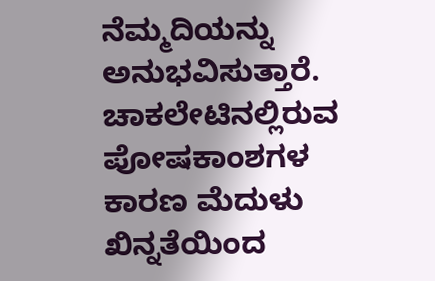ನೆಮ್ಮದಿಯನ್ನು ಅನುಭವಿಸುತ್ತಾರೆ. ಚಾಕಲೇಟಿನಲ್ಲಿರುವ ಪೋಷಕಾಂಶಗಳ ಕಾರಣ ಮೆದುಳು ಖಿನ್ನತೆಯಿಂದ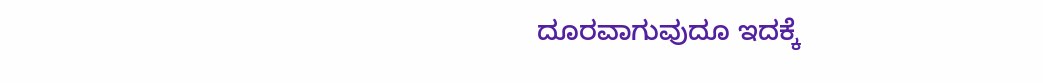ದೂರವಾಗುವುದೂ ಇದಕ್ಕೆ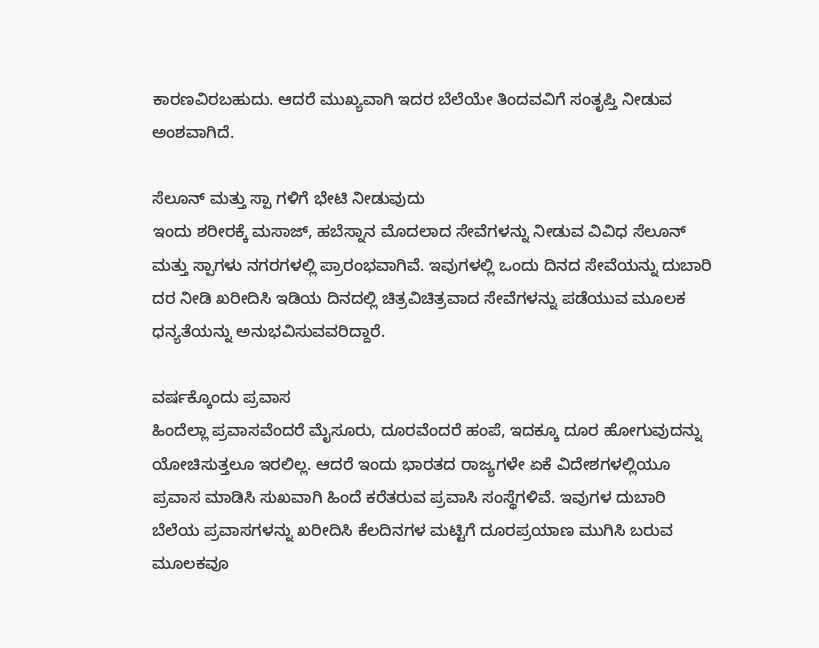ಕಾರಣವಿರಬಹುದು. ಆದರೆ ಮುಖ್ಯವಾಗಿ ಇದರ ಬೆಲೆಯೇ ತಿಂದವವಿಗೆ ಸಂತೃಪ್ತಿ ನೀಡುವ ಅಂಶವಾಗಿದೆ.

ಸೆಲೂನ್ ಮತ್ತು ಸ್ಪಾ ಗಳಿಗೆ ಭೇಟಿ ನೀಡುವುದು
ಇಂದು ಶರೀರಕ್ಕೆ ಮಸಾಜ್, ಹಬೆಸ್ನಾನ ಮೊದಲಾದ ಸೇವೆಗಳನ್ನು ನೀಡುವ ವಿವಿಧ ಸೆಲೂನ್ ಮತ್ತು ಸ್ಪಾಗಳು ನಗರಗಳಲ್ಲಿ ಪ್ರಾರಂಭವಾಗಿವೆ. ಇವುಗಳಲ್ಲಿ ಒಂದು ದಿನದ ಸೇವೆಯನ್ನು ದುಬಾರಿ ದರ ನೀಡಿ ಖರೀದಿಸಿ ಇಡಿಯ ದಿನದಲ್ಲಿ ಚಿತ್ರವಿಚಿತ್ರವಾದ ಸೇವೆಗಳನ್ನು ಪಡೆಯುವ ಮೂಲಕ ಧನ್ಯತೆಯನ್ನು ಅನುಭವಿಸುವವರಿದ್ದಾರೆ.

ವರ್ಷಕ್ಕೊಂದು ಪ್ರವಾಸ
ಹಿಂದೆಲ್ಲಾ ಪ್ರವಾಸವೆಂದರೆ ಮೈಸೂರು, ದೂರವೆಂದರೆ ಹಂಪೆ, ಇದಕ್ಕೂ ದೂರ ಹೋಗುವುದನ್ನು ಯೋಚಿಸುತ್ತಲೂ ಇರಲಿಲ್ಲ. ಆದರೆ ಇಂದು ಭಾರತದ ರಾಜ್ಯಗಳೇ ಏಕೆ ವಿದೇಶಗಳಲ್ಲಿಯೂ ಪ್ರವಾಸ ಮಾಡಿಸಿ ಸುಖವಾಗಿ ಹಿಂದೆ ಕರೆತರುವ ಪ್ರವಾಸಿ ಸಂಸ್ಥೆಗಳಿವೆ. ಇವುಗಳ ದುಬಾರಿ ಬೆಲೆಯ ಪ್ರವಾಸಗಳನ್ನು ಖರೀದಿಸಿ ಕೆಲದಿನಗಳ ಮಟ್ಟಿಗೆ ದೂರಪ್ರಯಾಣ ಮುಗಿಸಿ ಬರುವ ಮೂಲಕವೂ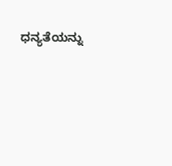ಧನ್ಯತೆಯನ್ನು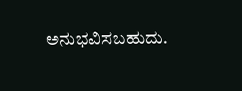ಅನುಭವಿಸಬಹುದು.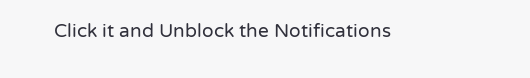Click it and Unblock the Notifications